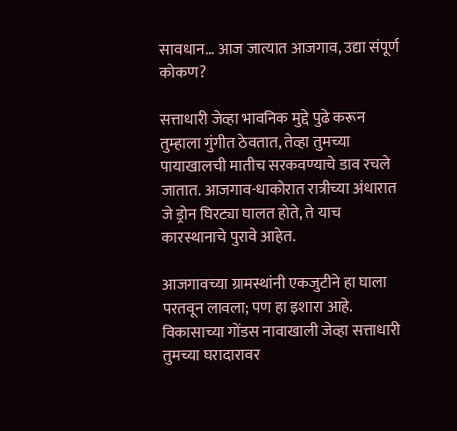सावधान… आज जात्यात आजगाव, उद्या संपूर्ण कोकण?

सत्ताधारी जेव्हा भावनिक मुद्दे पुढे करून तुम्हाला गुंगीत ठेवतात, तेव्हा तुमच्या पायाखालची मातीच सरकवण्याचे डाव रचले जातात. आजगाव-धाकोरात रात्रीच्या अंधारात जे ड्रोन घिरट्या घालत होते, ते याच कारस्थानाचे पुरावे आहेत.

आजगावच्या ग्रामस्थांनी एकजुटीने हा घाला परतवून लावला; पण हा इशारा आहे. विकासाच्या गोंडस नावाखाली जेव्हा सत्ताधारी तुमच्या घरादारावर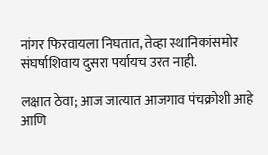नांगर फिरवायला निघतात, तेव्हा स्थानिकांसमोर संघर्षाशिवाय दुसरा पर्यायच उरत नाही.

लक्षात ठेवा; आज जात्यात आजगाव पंचक्रोशी आहे आणि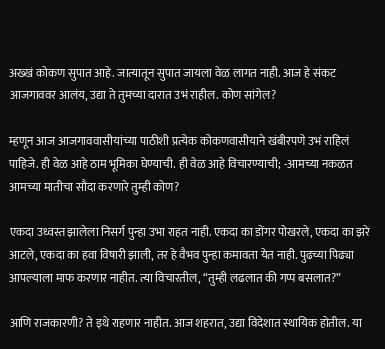अख्खं कोकण सुपात आहे. जात्यातून सुपात जायला वेळ लागत नाही. आज हे संकट आजगाववर आलंय, उद्या ते तुमच्या दारात उभं राहील. कोण सांगेल?

म्हणून आज आजगाववासीयांच्या पाठीशी प्रत्येक कोकणवासीयाने खंबीरपणे उभं राहिलं पाहिजे. ही वेळ आहे ठाम भूमिका घेण्याची. ही वेळ आहे विचारण्याची; -आमच्या नकळत आमच्या मातीचा सौदा करणारे तुम्ही कोण?

एकदा उध्वस्त झालेला निसर्ग पुन्हा उभा राहत नाही. एकदा का डोंगर पोखरले, एकदा का झरे आटले, एकदा का हवा विषारी झाली, तर हे वैभव पुन्हा कमावता येत नाही. पुढच्या पिढ्या आपल्याला माफ करणार नाहीत. त्या विचारतील, “तुम्ही लढलात की गप्प बसलात?”

आणि राजकारणी? ते इथे राहणार नाहीत. आज शहरात, उद्या विदेशात स्थायिक होतील. या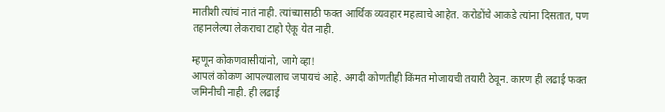मातीशी त्यांचं नातं नाही. त्यांच्यासाठी फक्त आर्थिक व्यवहार महत्वाचे आहेत. करोडोंचे आकडे त्यांना दिसतात, पण तहानलेल्या लेकराचा टाहो ऐकू येत नाही.

म्हणून कोकणवासीयांनो, जागे व्हा!
आपलं कोकण आपल्यालाच जपायचं आहे. अगदी कोणतीही किंमत मोजायची तयारी ठेवून. कारण ही लढाई फक्त जमिनीची नाही. ही लढाई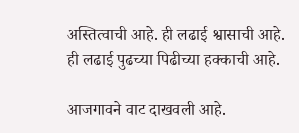अस्तित्वाची आहे. ही लढाई श्वासाची आहे. ही लढाई पुढच्या पिढीच्या हक्काची आहे.

आजगावने वाट दाखवली आहे.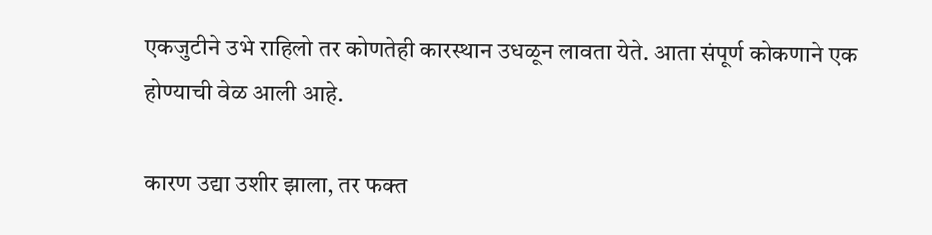एकजुटीने उभे राहिलो तर कोणतेही कारस्थान उधळून लावता येते. आता संपूर्ण कोकणाने एक होण्याची वेळ आली आहे.

कारण उद्या उशीर झाला, तर फक्त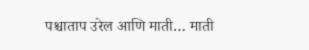पश्चाताप उरेल आणि माती… माती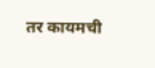तर कायमची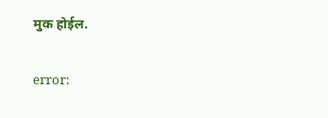मुक होईल.

error: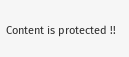Content is protected !!